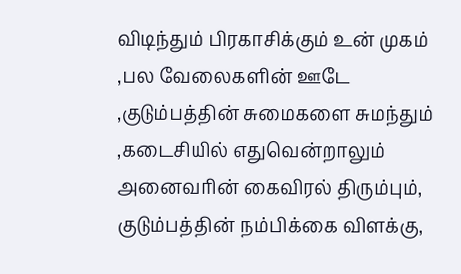விடிந்தும் பிரகாசிக்கும் உன் முகம் ,பல வேலைகளின் ஊடே ,குடும்பத்தின் சுமைகளை சுமந்தும் ,கடைசியில் எதுவென்றாலும் அனைவரின் கைவிரல் திரும்பும், குடும்பத்தின் நம்பிக்கை விளக்கு,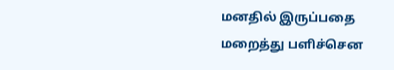மனதில் இருப்பதை மறைத்து பளிச்சென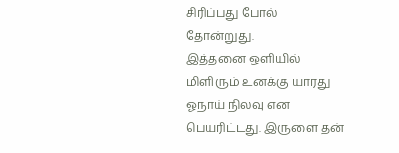சிரிப்பது போல் தோன்றுது.
இத்தனை ஒளியில் மிளிரும் உனக்கு யாரது ஓநாய் நிலவு என பெயரிட்டது. இருளை தன்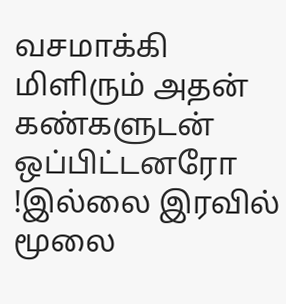வசமாக்கி மிளிரும் அதன் கண்களுடன் ஒப்பிட்டனரோ !இல்லை இரவில் மூலை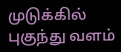முடுக்கில் புகுந்து வளம்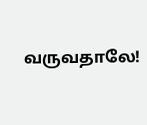வருவதாலே!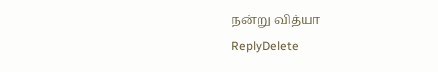நன்று வித்யா
ReplyDelete